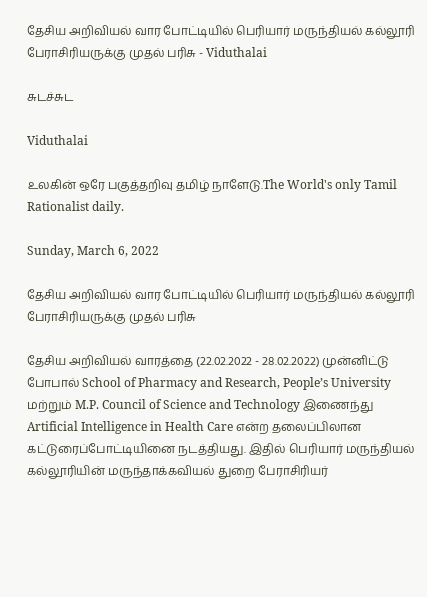தேசிய அறிவியல் வார போட்டியில் பெரியார் மருந்தியல் கல்லூரி பேராசிரியருக்கு முதல் பரிசு - Viduthalai

சுடச்சுட

Viduthalai

உலகின் ஒரே பகுத்தறிவு தமிழ் நாளேடு.The World's only Tamil Rationalist daily.

Sunday, March 6, 2022

தேசிய அறிவியல் வார போட்டியில் பெரியார் மருந்தியல் கல்லூரி பேராசிரியருக்கு முதல் பரிசு

தேசிய அறிவியல் வாரத்தை (22.02.2022 - 28.02.2022) முன்னிட்டு போபால் School of Pharmacy and Research, People’s University   மற்றும் M.P. Council of Science and Technology இணைந்து Artificial Intelligence in Health Care என்ற தலைப்பிலான  கட்டுரைப்போட்டியினை நடத்தியது. இதில் பெரியார் மருந்தியல் கல்லூரியின் மருந்தாக்கவியல் துறை பேராசிரியர்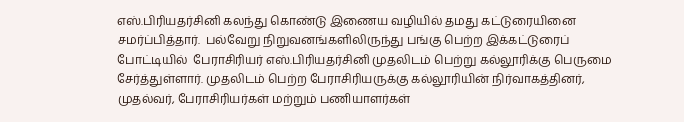எஸ்.பிரியதர்சினி கலந்து கொண்டு இணைய வழியில் தமது கட்டுரையினை சமர்ப்பித்தார்.  பல்வேறு நிறுவனங்களிலிருந்து பங்கு பெற்ற இக்கட்டுரைப் போட்டியில்  பேராசிரியர் எஸ்.பிரியதர்சினி முதலிடம் பெற்று கல்லூரிக்கு பெருமை சேர்த்துள்ளார். முதலிடம் பெற்ற பேராசிரியருக்கு கல்லூரியின் நிர்வாகத்தினர், முதல்வர், பேராசிரியர்கள் மற்றும் பணியாளர்கள்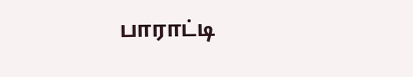பாராட்டி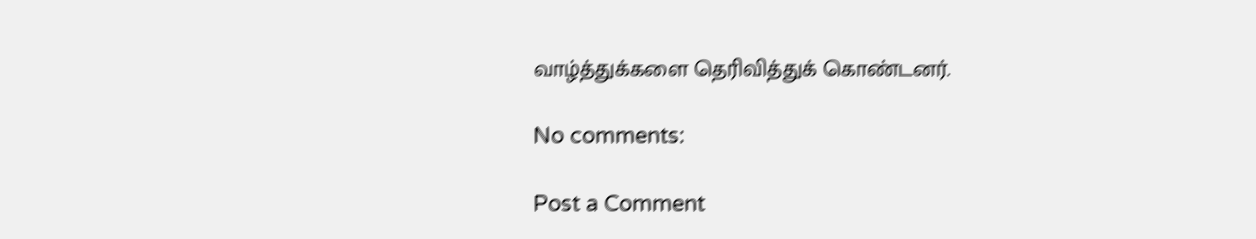வாழ்த்துக்களை தெரிவித்துக் கொண்டனர்.

No comments:

Post a Comment